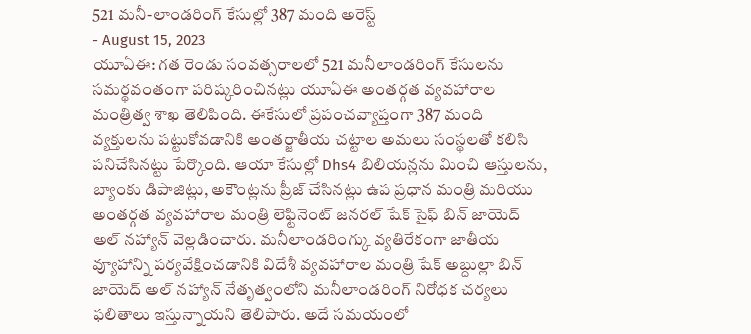521 మనీ-లాండరింగ్ కేసుల్లో 387 మంది అరెస్ట్
- August 15, 2023
యూఏఈ: గత రెండు సంవత్సరాలలో 521 మనీలాండరింగ్ కేసులను సమర్థవంతంగా పరిష్కరించినట్లు యూఏఈ అంతర్గత వ్యవహారాల మంత్రిత్వ శాఖ తెలిపింది. ఈకేసులో ప్రపంచవ్యాప్తంగా 387 మంది వ్యక్తులను పట్టుకోవడానికి అంతర్జాతీయ చట్టాల అమలు సంస్థలతో కలిసి పనిచేసినట్టు పేర్కొంది. ఆయా కేసుల్లో Dhs4 బిలియన్లను మించి ఆస్తులను, బ్యాంకు డిపాజిట్లు, అకౌంట్లను ప్రీజ్ చేసినట్లు ఉప ప్రధాన మంత్రి మరియు అంతర్గత వ్యవహారాల మంత్రి లెఫ్టినెంట్ జనరల్ షేక్ సైఫ్ బిన్ జాయెద్ అల్ నహ్యాన్ వెల్లడించారు. మనీలాండరింగ్కు వ్యతిరేకంగా జాతీయ వ్యూహాన్ని పర్యవేక్షించడానికి విదేశీ వ్యవహారాల మంత్రి షేక్ అబ్దుల్లా బిన్ జాయెద్ అల్ నహ్యాన్ నేతృత్వంలోని మనీలాండరింగ్ నిరోధక చర్యలు ఫలితాలు ఇస్తున్నాయని తెలిపారు. అదే సమయంలో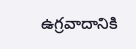ఉగ్రవాదానికి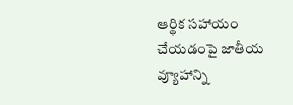ఆర్థిక సహాయం చేయడంపై జాతీయ వ్యూహాన్ని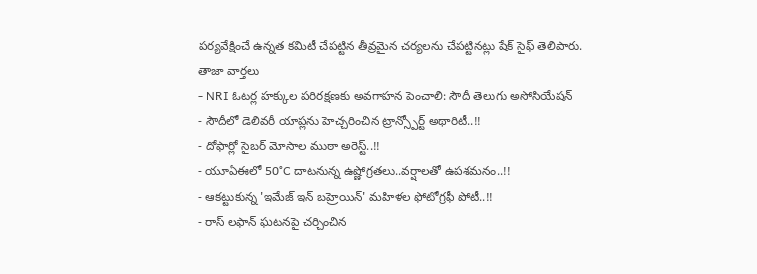పర్యవేక్షించే ఉన్నత కమిటీ చేపట్టిన తీవ్రమైన చర్యలను చేపట్టినట్లు షేక్ సైఫ్ తెలిపారు.
తాజా వార్తలు
- NRI ఓటర్ల హక్కుల పరిరక్షణకు అవగాహన పెంచాలి: సౌదీ తెలుగు అసోసియేషన్
- సౌదీలో డెలివరీ యాప్లను హెచ్చరించిన ట్రాన్స్పోర్ట్ అథారిటీ..!!
- దోఫార్లో సైబర్ మోసాల ముఠా అరెస్ట్..!!
- యూఏఈలో 50°C దాటనున్న ఉష్ణోగ్రతలు..వర్షాలతో ఉపశమనం..!!
- ఆకట్టుకున్న 'ఇమేజ్ ఇన్ బహ్రెయిన్' మహిళల ఫోటోగ్రఫీ పోటీ..!!
- రాస్ లఫాన్ ఘటనపై చర్చించిన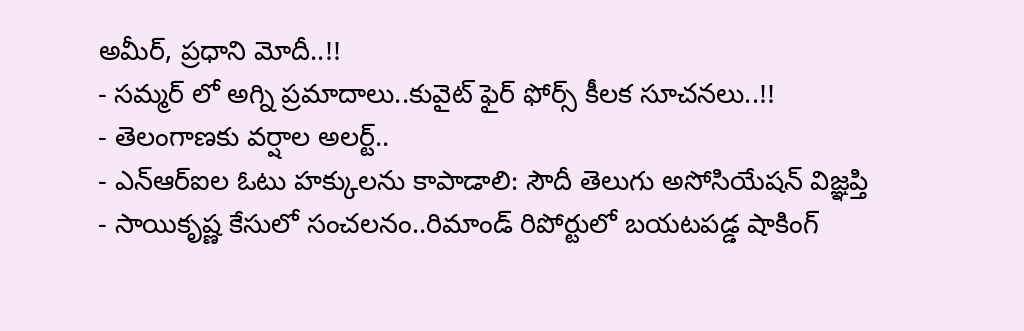అమీర్, ప్రధాని మోదీ..!!
- సమ్మర్ లో అగ్ని ప్రమాదాలు..కువైట్ ఫైర్ ఫోర్స్ కీలక సూచనలు..!!
- తెలంగాణకు వర్షాల అలర్ట్..
- ఎన్ఆర్ఐల ఓటు హక్కులను కాపాడాలి: సౌదీ తెలుగు అసోసియేషన్ విజ్ఞప్తి
- సాయికృష్ణ కేసులో సంచలనం..రిమాండ్ రిపోర్టులో బయటపడ్డ షాకింగ్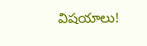విషయాలు!